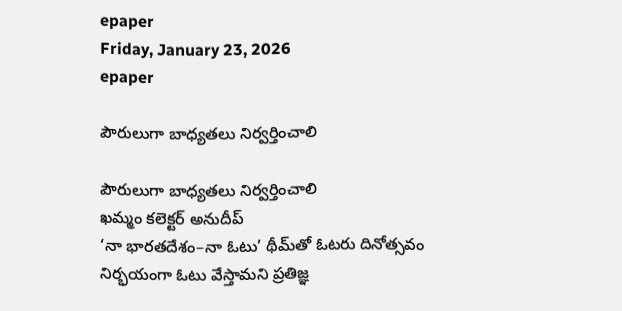epaper
Friday, January 23, 2026
epaper

పౌరులుగా బాధ్యతలు నిర్వర్తించాలి

పౌరులుగా బాధ్యతలు నిర్వర్తించాలి
ఖ‌మ్మం క‌లెక్ట‌ర్ అనుదీప్‌
‘నా భారతదేశం–నా ఓటు’ థీమ్‌తో ఓటరు దినోత్సవం
నిర్భయంగా ఓటు వేస్తామని ప్రతిజ్ఞ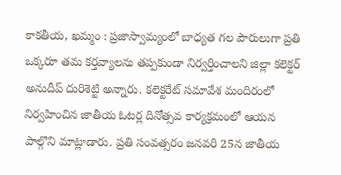కాకతీయ, ఖమ్మం : ప్రజాస్వామ్యంలో బాధ్యత గల పౌరులుగా ప్రతి ఒక్కరూ తమ కర్తవ్యాలను తప్పకుండా నిర్వర్తించాలని జిల్లా కలెక్టర్ అనుదీప్ దురిశెట్టి అన్నారు. కలెక్టరేట్ సమావేశ మందిరంలో నిర్వహించిన జాతీయ ఓటర్ల దినోత్సవ కార్యక్రమంలో ఆయన పాల్గొని మాట్లాడారు. ప్రతి సంవత్సరం జనవరి 25న జాతీయ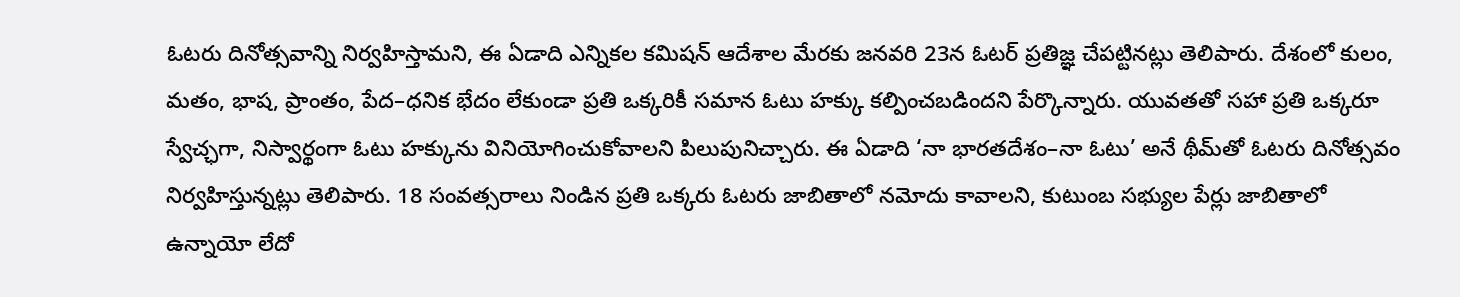ఓటరు దినోత్సవాన్ని నిర్వహిస్తామని, ఈ ఏడాది ఎన్నికల కమిషన్ ఆదేశాల మేరకు జనవరి 23న ఓటర్ ప్రతిజ్ఞ చేపట్టినట్లు తెలిపారు. దేశంలో కులం, మతం, భాష, ప్రాంతం, పేద–ధనిక భేదం లేకుండా ప్రతి ఒక్కరికీ సమాన ఓటు హక్కు కల్పించబడిందని పేర్కొన్నారు. యువతతో సహా ప్రతి ఒక్కరూ స్వేచ్ఛగా, నిస్వార్థంగా ఓటు హక్కును వినియోగించుకోవాలని పిలుపునిచ్చారు. ఈ ఏడాది ‘నా భారతదేశం–నా ఓటు’ అనే థీమ్‌తో ఓటరు దినోత్సవం నిర్వహిస్తున్నట్లు తెలిపారు. 18 సంవత్సరాలు నిండిన ప్రతి ఒక్కరు ఓటరు జాబితాలో నమోదు కావాలని, కుటుంబ సభ్యుల పేర్లు జాబితాలో ఉన్నాయో లేదో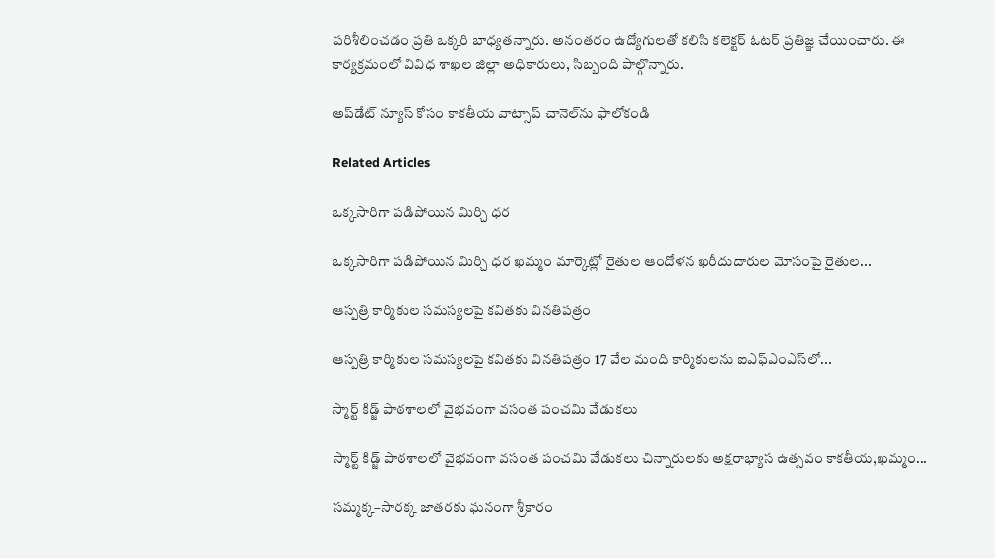పరిశీలించడం ప్రతి ఒక్కరి బాధ్యతన్నారు. అనంతరం ఉద్యోగులతో కలిసి కలెక్టర్ ఓటర్ ప్రతిజ్ఞ చేయించారు. ఈ కార్యక్రమంలో వివిధ శాఖల జిల్లా అధికారులు, సిబ్బంది పాల్గొన్నారు.

అప్‌డేట్ న్యూస్ కోసం కాక‌తీయ వాట్సాప్ చానెల్‌ను ఫాలోకండి

Related Articles

ఒక్కసారిగా పడిపోయిన మిర్చి ధర

ఒక్కసారిగా పడిపోయిన మిర్చి ధర ఖమ్మం మార్కెట్లో రైతుల ఆందోళ‌న‌ ఖరీదుదారుల మోసంపై రైతుల...

ఆస్పత్రి కార్మికుల సమస్యలపై కవితకు వినతిపత్రం

ఆస్పత్రి కార్మికుల సమస్యలపై కవితకు వినతిపత్రం 17 వేల మంది కార్మికులను ఐఎఫ్ఎంఎస్‌లో...

స్మార్ట్ కిడ్జ్ పాఠశాలలో వైభవంగా వసంత పంచమి వేడుకలు

స్మార్ట్ కిడ్జ్ పాఠశాలలో వైభవంగా వసంత పంచమి వేడుకలు చిన్నారులకు అక్షరాభ్యాస ఉత్సవం కాకతీయ,ఖమ్మం...

సమ్మక్క–సారక్క జాతరకు ఘనంగా శ్రీకారం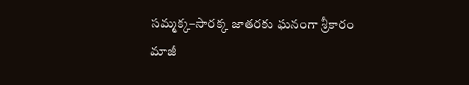సమ్మక్క–సారక్క జాతరకు ఘనంగా శ్రీకారం మాజీ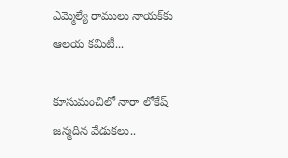ఎమ్మెల్యే రాములు నాయక్‌కు ఆలయ కమిటీ...

కూసుమంచిలో నారా లోకేష్ జన్మదిన వేడుకలు..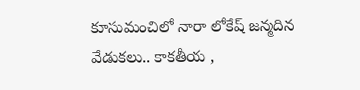కూసుమంచిలో నారా లోకేష్ జన్మదిన వేడుకలు.. కాకతీయ ,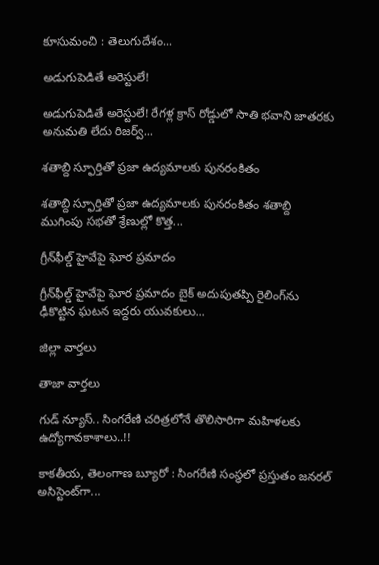కూసుమంచి : తెలుగుదేశం...

అడుగుపెడితే అరెస్టులే!

అడుగుపెడితే అరెస్టులే! రేగళ్ల క్రాస్ రోడ్డులో సాతి భవాని జాతరకు అనుమతి లేదు రిజర్వ్...

శతాబ్ది స్ఫూర్తితో ప్రజా ఉద్యమాలకు పునరంకితం

శతాబ్ది స్ఫూర్తితో ప్రజా ఉద్యమాలకు పునరంకితం శతాబ్ది ముగింపు సభతో శ్రేణుల్లో కొత్త...

గ్రీన్‌ఫీల్డ్ హైవేపై ఘోర ప్రమాదం

గ్రీన్‌ఫీల్డ్ హైవేపై ఘోర ప్రమాదం బైక్ అదుపుతప్పి రైలింగ్‌ను ఢీకొట్టిన ఘటన ఇద్దరు యువకులు...

జిల్లా వార్త‌లు

తాజా వార్త‌లు

గుడ్ న్యూస్.. సింగరేణి చరిత్రలోనే తొలిసారిగా మ‌హిళ‌ల‌కు ఉద్యోగావ‌కాశాలు..!!

కాక‌తీయ‌, తెలంగాణ బ్యూరో : సింగరేణి సంస్థలో ప్రస్తుతం జనరల్ అసిస్టెంట్‌గా...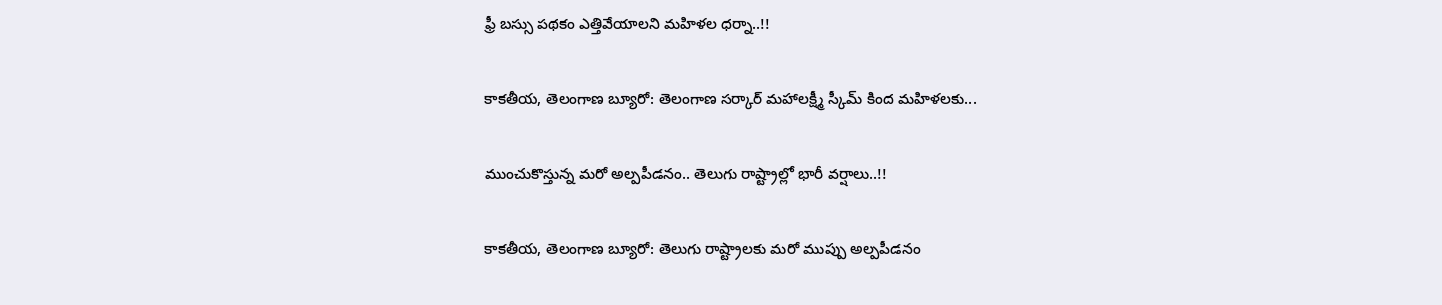ఫ్రీ బస్సు పథకం ఎత్తివేయాలని మహిళల ధర్నా..!!

కాకతీయ, తెలంగాణ బ్యూరో: తెలంగాణ సర్కార్ మహాలక్ష్మీ స్కీమ్ కింద మహిళలకు...

ముంచుకొస్తున్న మరో అల్పపీడనం.. తెలుగు రాష్ట్రాల్లో భారీ వర్షాలు..!!

కాకతీయ, తెలంగాణ బ్యూరో: తెలుగు రాష్ట్రాలకు మరో ముప్పు అల్పపీడనం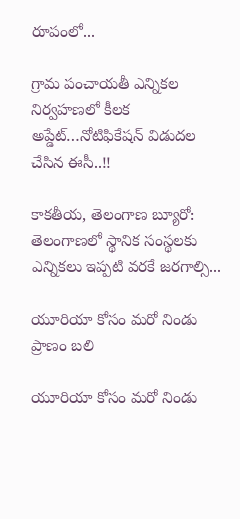రూపంలో...

గ్రామ పంచాయ‌తీ ఎన్నిక‌ల నిర్వ‌హ‌ణ‌లో కీల‌క అప్డేట్‌…నోటిఫికేషన్ విడుదల చేసిన ఈసీ..!!

కాకతీయ, తెలంగాణ బ్యూరో:  తెలంగాణలో స్థానిక సంస్థలకు ఎన్నికలు ఇప్పటి వరకే జరగాల్సి...

యూరియా కోసం మరో నిండు ప్రాణం బలి

యూరియా కోసం మరో నిండు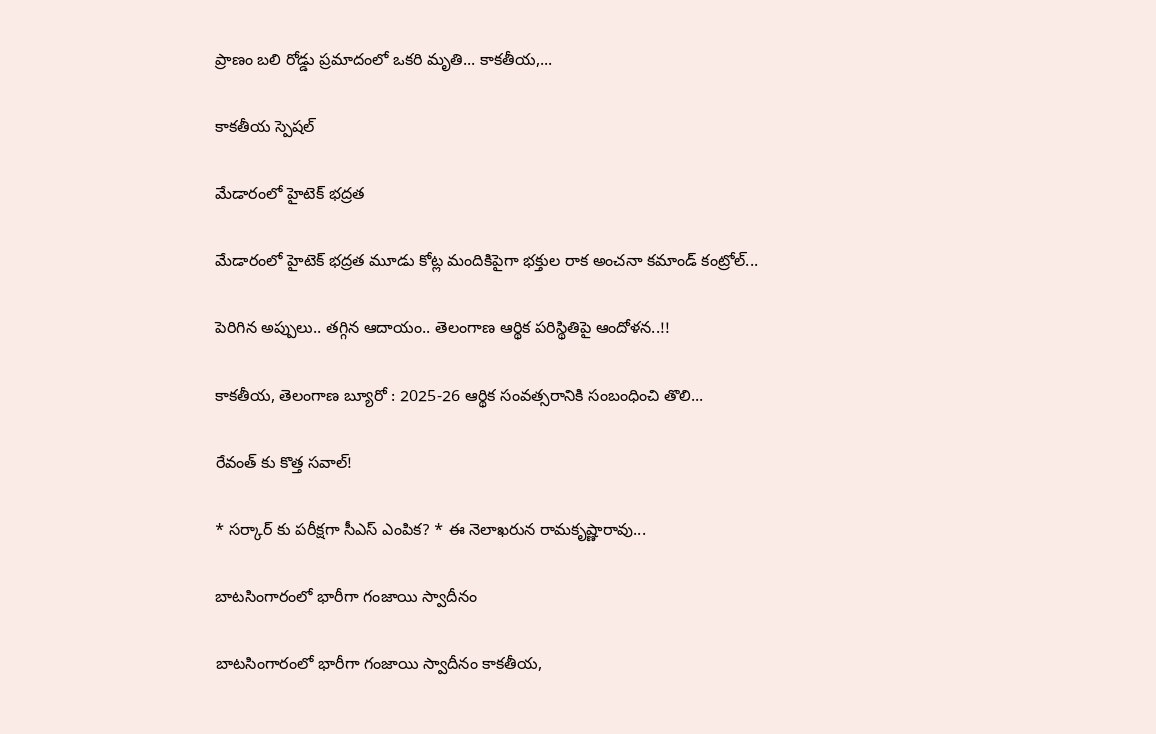ప్రాణం బలి రోడ్డు ప్రమాదంలో ఒకరి మృతి... కాకతీయ,...

కాక‌తీయ స్పెష‌ల్‌

మేడారంలో హైటెక్ భద్రత

మేడారంలో హైటెక్ భద్రత మూడు కోట్ల మందికిపైగా భక్తుల రాక అంచనా కమాండ్ కంట్రోల్...

పెరిగిన అప్పులు.. తగ్గిన ఆదాయం.. తెలంగాణ ఆర్థిక పరిస్థితిపై ఆందోళన..!!

కాకతీయ, తెలంగాణ బ్యూరో : 2025-26 ఆర్థిక సంవత్సరానికి సంబంధించి తొలి...

రేవంత్ కు కొత్త సవాల్!

* సర్కార్ కు పరీక్షగా సీఎస్ ఎంపిక? * ఈ నెలాఖరున రామకృష్ణారావు...

బాటసింగారంలో భారీగా గంజాయి స్వాదీనం

బాటసింగారంలో భారీగా గంజాయి స్వాదీనం కాక‌తీయ‌,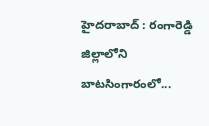హైదరాబాద్ : రంగారెడ్డి జిల్లాలోని బాటసింగారంలో...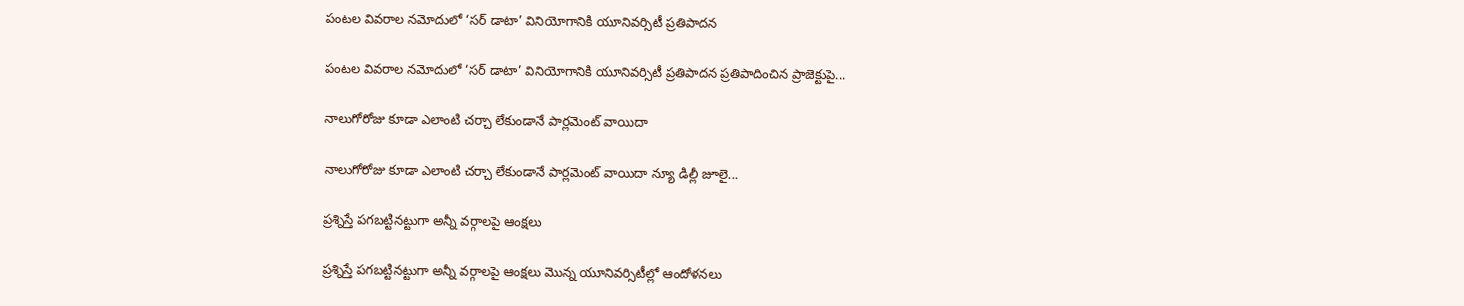పంటల వివరాల నమోదులో ‘సర్ డాటా’ వినియోగానికి యూనివర్సిటీ ప్రతిపాదన

పంటల వివరాల నమోదులో ‘సర్ డాటా’ వినియోగానికి యూనివర్సిటీ ప్రతిపాదన ప్రతిపాదించిన ప్రాజెక్టుపై...

నాలుగోరోజు కూడా ఎలాంటి చర్చా లేకుండానే పార్లమెంట్ వాయిదా

నాలుగోరోజు కూడా ఎలాంటి చర్చా లేకుండానే పార్లమెంట్ వాయిదా న్యూ డిల్లీ జూలై...

ప్రశ్నిస్తే పగబట్టినట్టుగా అన్నీ వర్గాలపై ఆంక్షలు

ప్రశ్నిస్తే పగబట్టినట్టుగా అన్నీ వర్గాలపై ఆంక్షలు మొన్న యూనివర్సిటీల్లో ఆందోళనలు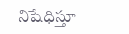నిషేధిస్తూ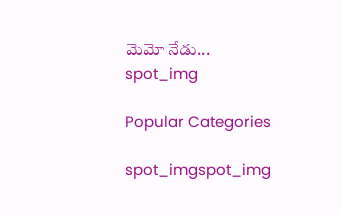మెమో నేడు...
spot_img

Popular Categories

spot_imgspot_img